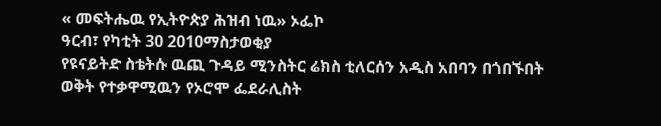« መፍትሔዉ የኢትዮጵያ ሕዝብ ነዉ» ኦፌኮ
ዓርብ፣ የካቲት 30 2010ማስታወቂያ
የዩናይትድ ስቴትሱ ዉጪ ጉዳይ ሚንስትር ሬክስ ቲለርሰን አዲስ አበባን በጎበኙበት ወቅት የተቃዋሚዉን የኦሮሞ ፌደራሊስት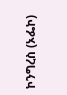ኮንግረስ (ኦፌኮ)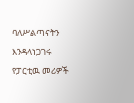ባለሥልጣናትን እንዳላነጋገሩ የፓርቲዉ መሪዎች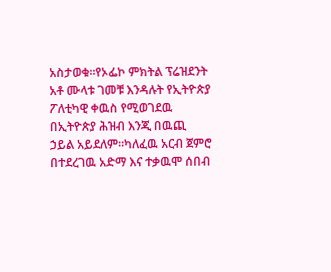አስታወቁ።የኦፌኮ ምክትል ፕሬዝደንት አቶ ሙላቱ ገመቹ እንዳሉት የኢትዮጵያ ፖለቲካዊ ቀዉስ የሚወገደዉ በኢትዮጵያ ሕዝብ እንጂ በዉጪ ኃይል አይደለም።ካለፈዉ አርብ ጀምሮ በተደረገዉ አድማ እና ተቃዉሞ ሰበብ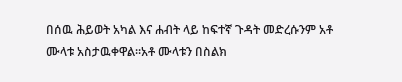በሰዉ ሕይወት አካል እና ሐብት ላይ ከፍተኛ ጉዳት መድረሱንም አቶ ሙላቱ አስታዉቀዋል።አቶ ሙላቱን በስልክ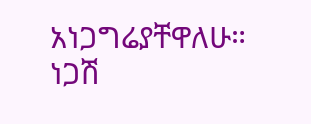አነጋግሬያቸዋለሁ።
ነጋሽ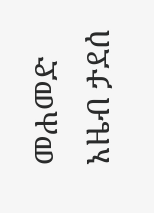መሐመድ
አዜብ ታደሰ